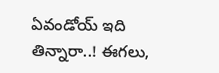ఏవండోయ్ ఇది తిన్నారా..! ఈగలు,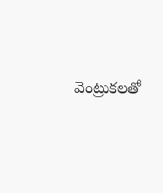వెంట్రుకలతో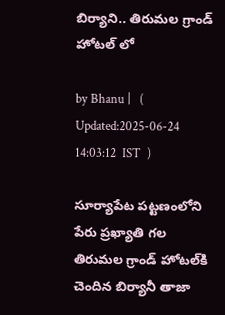బిర్యాని.. తిరుమల గ్రాండ్ హోటల్ లో

by Bhanu |   (  Updated:2025-06-24 14:03:12  IST  )

సూర్యాపేట పట్టణంలోని పేరు ప్రఖ్యాతి గల తిరుమల గ్రాండ్ హోటల్‌కి చెందిన బిర్యానీ తాజా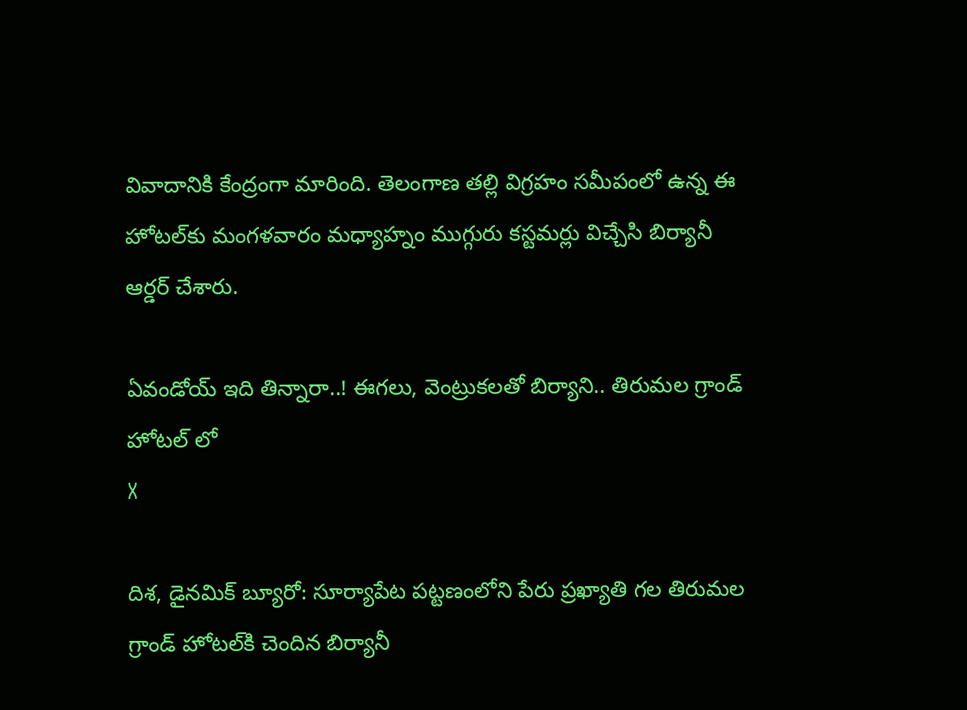వివాదానికి కేంద్రంగా మారింది. తెలంగాణ తల్లి విగ్రహం సమీపంలో ఉన్న ఈ హోటల్‌కు మంగళవారం మధ్యాహ్నం ముగ్గురు కస్టమర్లు విచ్చేసి బిర్యానీ ఆర్డర్ చేశారు.

ఏవండోయ్ ఇది తిన్నారా..! ఈగలు, వెంట్రుకలతో బిర్యాని.. తిరుమల గ్రాండ్ హోటల్ లో
X

దిశ, డైనమిక్ బ్యూరో: సూర్యాపేట పట్టణంలోని పేరు ప్రఖ్యాతి గల తిరుమల గ్రాండ్ హోటల్‌కి చెందిన బిర్యానీ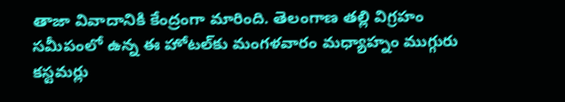తాజా వివాదానికి కేంద్రంగా మారింది. తెలంగాణ తల్లి విగ్రహం సమీపంలో ఉన్న ఈ హోటల్‌కు మంగళవారం మధ్యాహ్నం ముగ్గురు కస్టమర్లు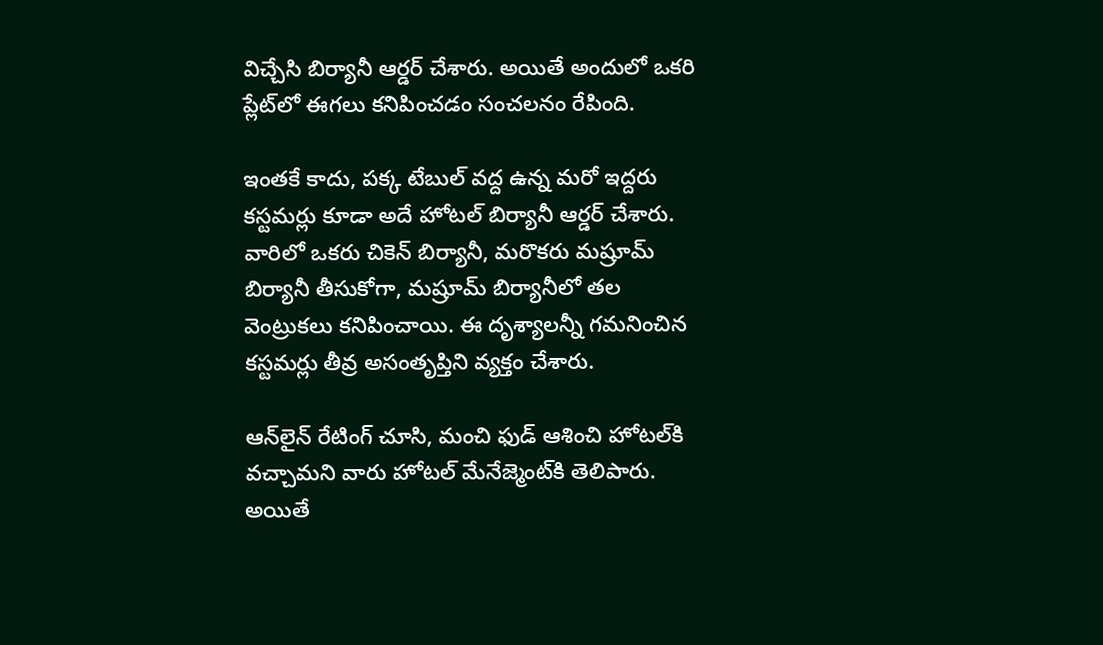విచ్చేసి బిర్యానీ ఆర్డర్ చేశారు. అయితే అందులో ఒకరి ప్లేట్‌లో ఈగలు కనిపించడం సంచలనం రేపింది.

ఇంతకే కాదు, పక్క టేబుల్ వద్ద ఉన్న మరో ఇద్దరు కస్టమర్లు కూడా అదే హోటల్‌ బిర్యానీ ఆర్డర్ చేశారు. వారిలో ఒకరు చికెన్ బిర్యానీ, మరొకరు మష్రూమ్ బిర్యానీ తీసుకోగా, మష్రూమ్ బిర్యానీలో తల వెంట్రుకలు కనిపించాయి. ఈ దృశ్యాలన్నీ గమనించిన కస్టమర్లు తీవ్ర అసంతృప్తిని వ్యక్తం చేశారు.

ఆన్‌లైన్‌ రేటింగ్ చూసి, మంచి ఫుడ్ ఆశించి హోటల్‌కి వచ్చామని వారు హోటల్ మేనేజ్మెంట్‌కి తెలిపారు. అయితే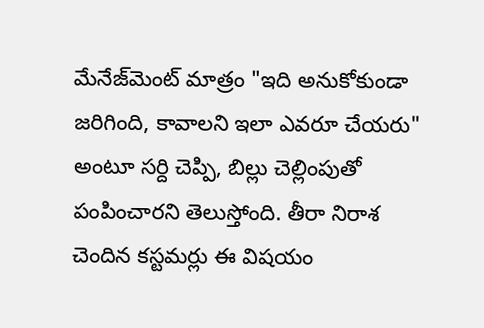మేనేజ్‌మెంట్ మాత్రం "ఇది అనుకోకుండా జరిగింది, కావాలని ఇలా ఎవరూ చేయరు" అంటూ సర్ది చెప్పి, బిల్లు చెల్లింపుతో పంపించారని తెలుస్తోంది. తీరా నిరాశ చెందిన కస్టమర్లు ఈ విషయం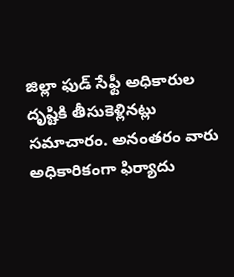జిల్లా ఫుడ్ సేఫ్టీ అధికారుల దృష్టికి తీసుకెళ్లినట్లు సమాచారం. అనంతరం వారు అధికారికంగా ఫిర్యాదు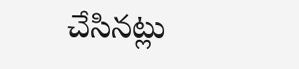చేసినట్లు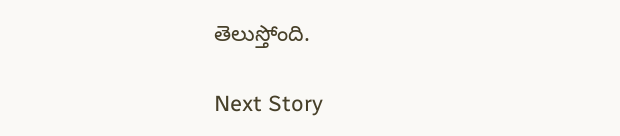తెలుస్తోంది.

Next Story